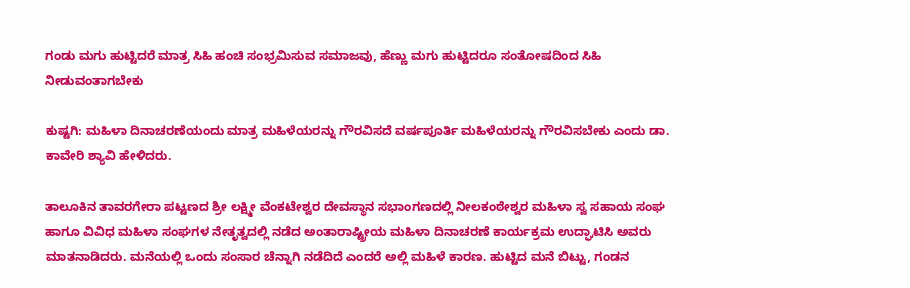ಗಂಡು ಮಗು ಹುಟ್ಟಿದರೆ ಮಾತ್ರ ಸಿಹಿ ಹಂಚಿ ಸಂಭ್ರಮಿಸುವ ಸಮಾಜವು, ಹೆಣ್ಣು ಮಗು ಹುಟ್ಟಿದರೂ ಸಂತೋಷದಿಂದ ಸಿಹಿ ನೀಡುವಂತಾಗಬೇಕು

ಕುಷ್ಟಗಿ: ಮಹಿಳಾ ದಿನಾಚರಣೆಯಂದು ಮಾತ್ರ ಮಹಿಳೆಯರನ್ನು ಗೌರವಿಸದೆ ವರ್ಷಪೂರ್ತಿ ಮಹಿಳೆಯರನ್ನು ಗೌರವಿಸಬೇಕು ಎಂದು ಡಾ. ಕಾವೇರಿ ಶ್ಯಾವಿ ಹೇಳಿದರು.

ತಾಲೂಕಿನ ತಾವರಗೇರಾ ಪಟ್ಟಣದ ಶ್ರೀ ಲಕ್ಷ್ಮೀ ವೆಂಕಟೇಶ್ವರ ದೇವಸ್ಥಾನ ಸಭಾಂಗಣದಲ್ಲಿ ನೀಲಕಂಠೇಶ್ವರ ಮಹಿಳಾ ಸ್ವ ಸಹಾಯ ಸಂಘ ಹಾಗೂ ವಿವಿಧ ಮಹಿಳಾ ಸಂಘಗಳ ನೇತೃತ್ವದಲ್ಲಿ ನಡೆದ ಅಂತಾರಾಷ್ಟ್ರೀಯ ಮಹಿಳಾ ದಿನಾಚರಣೆ ಕಾರ್ಯಕ್ರಮ ಉದ್ಘಾಟಿಸಿ ಅವರು ಮಾತನಾಡಿದರು. ಮನೆಯಲ್ಲಿ ಒಂದು ಸಂಸಾರ ಚೆನ್ನಾಗಿ ನಡೆದಿದೆ ಎಂದರೆ ಅಲ್ಲಿ ಮಹಿಳೆ ಕಾರಣ. ಹುಟ್ಟಿದ ಮನೆ ಬಿಟ್ಟು, ಗಂಡನ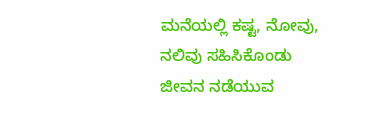ಮನೆಯಲ್ಲಿ ಕಷ್ಟ, ನೋವು, ನಲಿವು ಸಹಿಸಿಕೊಂಡು ಜೀವನ ನಡೆಯುವ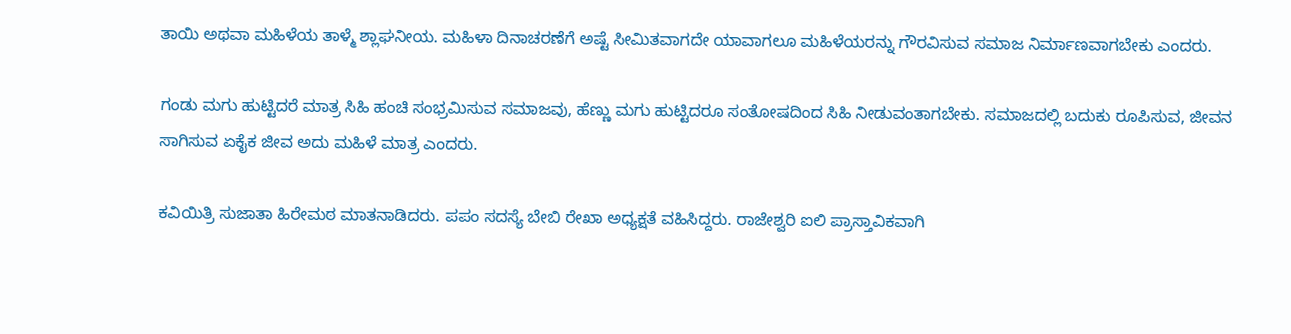ತಾಯಿ ಅಥವಾ ಮಹಿಳೆಯ ತಾಳ್ಮೆ ಶ್ಲಾಘನೀಯ. ಮಹಿಳಾ ದಿನಾಚರಣೆಗೆ ಅಷ್ಟೆ ಸೀಮಿತವಾಗದೇ ಯಾವಾಗಲೂ ಮಹಿಳೆಯರನ್ನು ಗೌರವಿಸುವ ಸಮಾಜ ನಿರ್ಮಾಣವಾಗಬೇಕು ಎಂದರು.

ಗಂಡು ಮಗು ಹುಟ್ಟಿದರೆ ಮಾತ್ರ ಸಿಹಿ ಹಂಚಿ ಸಂಭ್ರಮಿಸುವ ಸಮಾಜವು, ಹೆಣ್ಣು ಮಗು ಹುಟ್ಟಿದರೂ ಸಂತೋಷದಿಂದ ಸಿಹಿ ನೀಡುವಂತಾಗಬೇಕು. ಸಮಾಜದಲ್ಲಿ ಬದುಕು ರೂಪಿಸುವ, ಜೀವನ ಸಾಗಿಸುವ ಏಕೈಕ ಜೀವ ಅದು ಮಹಿಳೆ ಮಾತ್ರ ಎಂದರು.

ಕವಿಯಿತ್ರಿ ಸುಜಾತಾ ಹಿರೇಮಠ ಮಾತನಾಡಿದರು. ಪಪಂ ಸದಸ್ಯೆ ಬೇಬಿ ರೇಖಾ ಅಧ್ಯಕ್ಷತೆ ವಹಿಸಿದ್ದರು. ರಾಜೇಶ್ವರಿ ಐಲಿ ಪ್ರಾಸ್ತಾವಿಕವಾಗಿ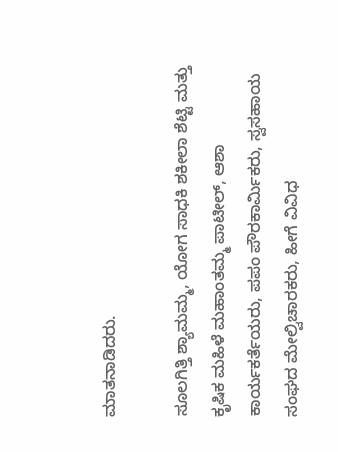ಮಾತನಾಡಿದರು.

ಸೂಲಗಿತ್ತಿ ಶ್ಯಾಮಮ್ಮ, ಯೋಗ ಸಾಧಕಿ ಶಕೀಲಾ ಶೆಟ್ಟಿ ಮತ್ತು ಕೃಷಿಕ ಮಹಿಳೆ ಮಹಾಂತಮ್ಮ ಪಾಟೀಲ್, ಆಶಾ ಕಾರ್ಯಕರ್ತೆಯರು, ಪಪಂ ಪೌರಕಾರ್ಮಿಕರು, ಸ್ವಸಹಾಯ ಸಂಘದ ಮೇಲ್ವಿಚಾರಕರು, ಹೀಗೆ ವಿವಿಧ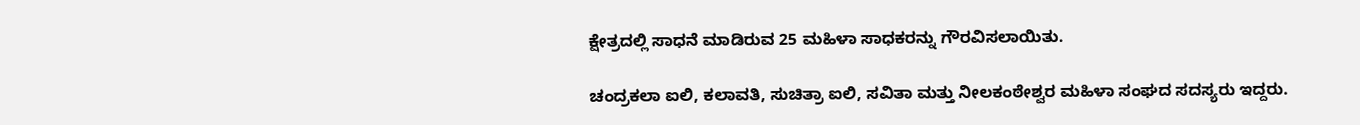ಕ್ಷೇತ್ರದಲ್ಲಿ ಸಾಧನೆ ಮಾಡಿರುವ 25 ಮಹಿಳಾ ಸಾಧಕರನ್ನು ಗೌರವಿಸಲಾಯಿತು.

ಚಂದ್ರಕಲಾ ಐಲಿ, ಕಲಾವತಿ, ಸುಚಿತ್ರಾ ಐಲಿ, ಸವಿತಾ ಮತ್ತು ನೀಲಕಂಠೇಶ್ವರ ಮಹಿಳಾ ಸಂಘದ ಸದಸ್ಯರು ಇದ್ದರು.